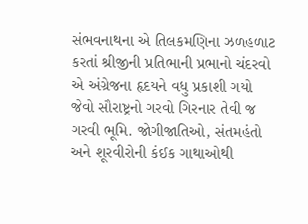સંભવનાથના એ તિલકમણિના ઝળહળાટ કરતાં શ્રીજીની પ્રતિભાની પ્રભાનો ચંદરવો એ અંગ્રેજના હૃદયને વધુ પ્રકાશી ગયો
જેવો સૌરાષ્ટ્રનો ગરવો ગિરનાર તેવી જ ગરવી ભૂમિ. જોગીજાતિઓ, સંતમહંતો અને શૂરવીરોની કંઈક ગાથાઓથી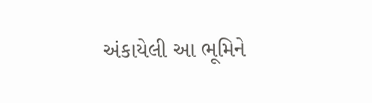અંકાયેલી આ ભૂમિને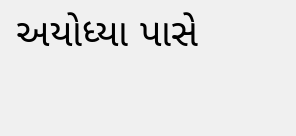અયોધ્યા પાસે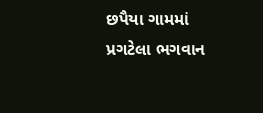છપૈયા ગામમાં પ્રગટેલા ભગવાન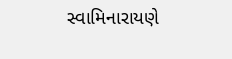સ્વામિનારાયણે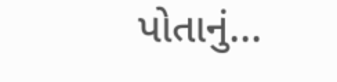પોતાનું...